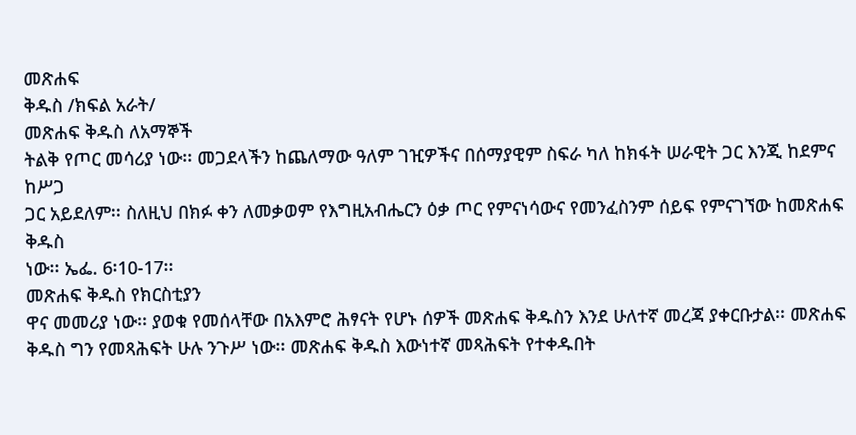መጽሐፍ
ቅዱስ /ክፍል አራት/
መጽሐፍ ቅዱስ ለአማኞች
ትልቅ የጦር መሳሪያ ነው፡፡ መጋደላችን ከጨለማው ዓለም ገዢዎችና በሰማያዊም ስፍራ ካለ ከክፋት ሠራዊት ጋር እንጂ ከደምና ከሥጋ
ጋር አይደለም፡፡ ስለዚህ በክፉ ቀን ለመቃወም የእግዚአብሔርን ዕቃ ጦር የምናነሳውና የመንፈስንም ሰይፍ የምናገኘው ከመጽሐፍ ቅዱስ
ነው፡፡ ኤፌ. 6፡10-17፡፡
መጽሐፍ ቅዱስ የክርስቲያን
ዋና መመሪያ ነው፡፡ ያወቁ የመሰላቸው በአእምሮ ሕፃናት የሆኑ ሰዎች መጽሐፍ ቅዱስን እንደ ሁለተኛ መረጃ ያቀርቡታል፡፡ መጽሐፍ
ቅዱስ ግን የመጻሕፍት ሁሉ ንጉሥ ነው፡፡ መጽሐፍ ቅዱስ እውነተኛ መጻሕፍት የተቀዱበት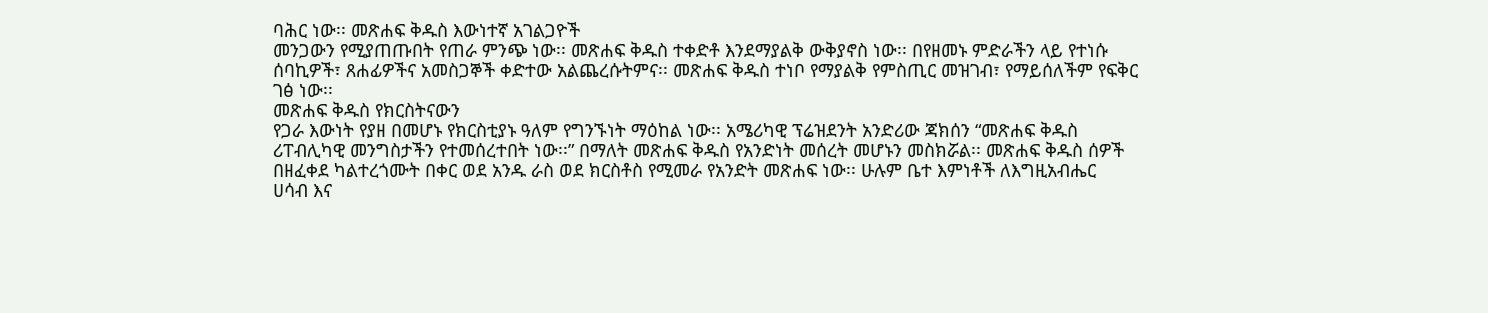ባሕር ነው፡፡ መጽሐፍ ቅዱስ እውነተኛ አገልጋዮች
መንጋውን የሚያጠጡበት የጠራ ምንጭ ነው፡፡ መጽሐፍ ቅዱስ ተቀድቶ እንደማያልቅ ውቅያኖስ ነው፡፡ በየዘመኑ ምድራችን ላይ የተነሱ
ሰባኪዎች፣ ጸሐፊዎችና አመስጋኞች ቀድተው አልጨረሱትምና፡፡ መጽሐፍ ቅዱስ ተነቦ የማያልቅ የምስጢር መዝገብ፣ የማይሰለችም የፍቅር
ገፅ ነው፡፡
መጽሐፍ ቅዱስ የክርስትናውን
የጋራ እውነት የያዘ በመሆኑ የክርስቲያኑ ዓለም የግንኙነት ማዕከል ነው፡፡ አሜሪካዊ ፕሬዝደንት አንድሪው ጃክሰን “መጽሐፍ ቅዱስ
ሪፐብሊካዊ መንግስታችን የተመሰረተበት ነው፡፡” በማለት መጽሐፍ ቅዱስ የአንድነት መሰረት መሆኑን መስክሯል፡፡ መጽሐፍ ቅዱስ ሰዎች
በዘፈቀደ ካልተረጎሙት በቀር ወደ አንዱ ራስ ወደ ክርስቶስ የሚመራ የአንድት መጽሐፍ ነው፡፡ ሁሉም ቤተ እምነቶች ለእግዚአብሔር
ሀሳብ እና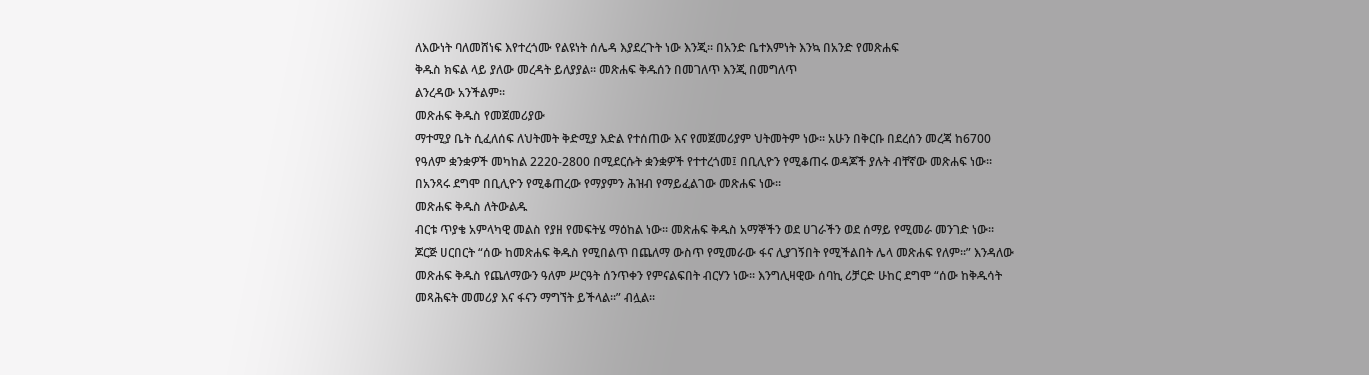ለእውነት ባለመሸነፍ እየተረጎሙ የልዩነት ሰሌዳ እያደረጉት ነው እንጂ፡፡ በአንድ ቤተእምነት እንኳ በአንድ የመጽሐፍ
ቅዱስ ክፍል ላይ ያለው መረዳት ይለያያል፡፡ መጽሐፍ ቅዱሰን በመገለጥ እንጂ በመግለጥ
ልንረዳው አንችልም፡፡
መጽሐፍ ቅዱስ የመጀመሪያው
ማተሚያ ቤት ሲፈለሰፍ ለህትመት ቅድሚያ እድል የተሰጠው እና የመጀመሪያም ህትመትም ነው፡፡ አሁን በቅርቡ በደረሰን መረጃ ከ6700
የዓለም ቋንቋዎች መካከል 2220-2800 በሚደርሱት ቋንቋዎች የተተረጎመ፤ በቢሊዮን የሚቆጠሩ ወዳጆች ያሉት ብቸኛው መጽሐፍ ነው፡፡
በአንጻሩ ደግሞ በቢሊዮን የሚቆጠረው የማያምን ሕዝብ የማይፈልገው መጽሐፍ ነው፡፡
መጽሐፍ ቅዱስ ለትውልዱ
ብርቱ ጥያቄ አምላካዊ መልስ የያዘ የመፍትሄ ማዕከል ነው፡፡ መጽሐፍ ቅዱስ አማኞችን ወደ ሀገራችን ወደ ሰማይ የሚመራ መንገድ ነው፡፡
ጆርጅ ሀርበርት “ሰው ከመጽሐፍ ቅዱስ የሚበልጥ በጨለማ ውስጥ የሚመራው ፋና ሊያገኝበት የሚችልበት ሌላ መጽሐፍ የለም፡፡” እንዳለው
መጽሐፍ ቅዱስ የጨለማውን ዓለም ሥርዓት ሰንጥቀን የምናልፍበት ብርሃን ነው፡፡ እንግሊዛዊው ሰባኪ ሪቻርድ ሁከር ደግሞ “ሰው ከቅዱሳት
መጻሕፍት መመሪያ እና ፋናን ማግኘት ይችላል፡፡” ብሏል፡፡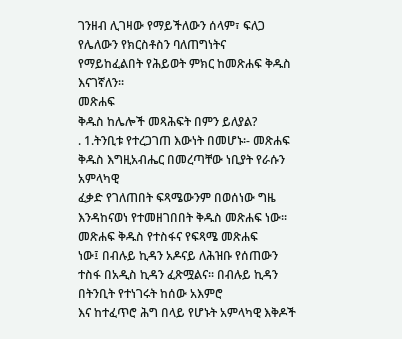ገንዘብ ሊገዛው የማይችለውን ሰላም፣ ፍለጋ የሌለውን የክርስቶስን ባለጠግነትና
የማይከፈልበት የሕይወት ምክር ከመጽሐፍ ቅዱስ እናገኛለን፡፡
መጽሐፍ
ቅዱስ ከሌሎች መጻሕፍት በምን ይለያል?
. 1.ትንቢቱ የተረጋገጠ እውነት በመሆኑ፡- መጽሐፍ ቅዱስ እግዚአብሔር በመረጣቸው ነቢያት የራሱን አምላካዊ
ፈቃድ የገለጠበት ፍጻሜውንም በወሰነው ግዜ እንዳከናወነ የተመዘገበበት ቅዱስ መጽሐፍ ነው፡፡ መጽሐፍ ቅዱስ የተስፋና የፍጻሜ መጽሐፍ
ነው፤ በብሉይ ኪዳን አዶናይ ለሕዝቡ የሰጠውን ተስፋ በአዲስ ኪዳን ፈጽሟልና፡፡ በብሉይ ኪዳን በትንቢት የተነገሩት ከሰው አእምሮ
እና ከተፈጥሮ ሕግ በላይ የሆኑት አምላካዊ እቅዶች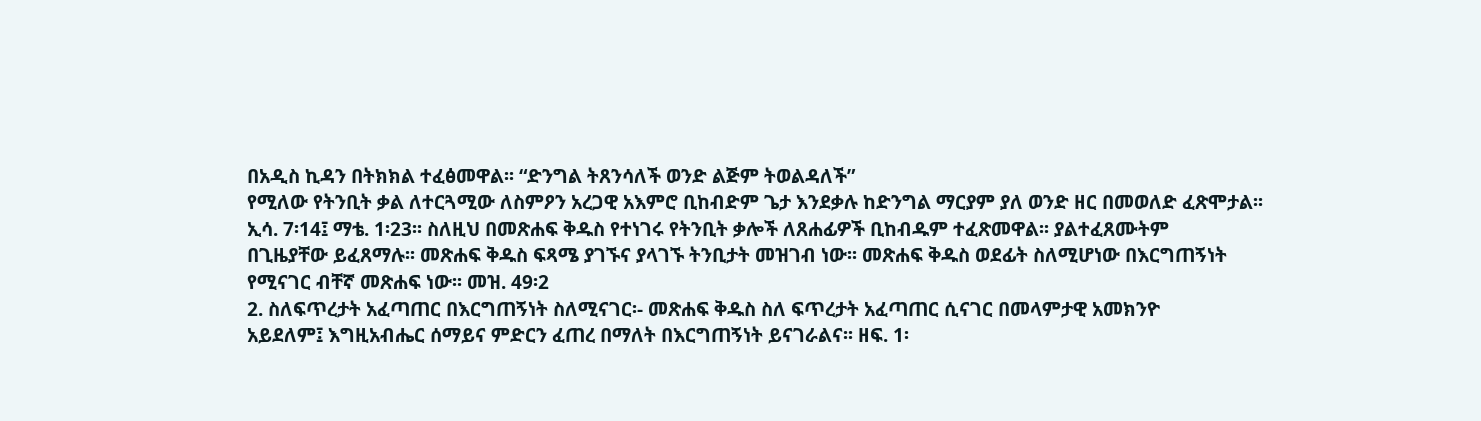በአዲስ ኪዳን በትክክል ተፈፅመዋል፡፡ “ድንግል ትጸንሳለች ወንድ ልጅም ትወልዳለች”
የሚለው የትንቢት ቃል ለተርጓሚው ለስምዖን አረጋዊ አእምሮ ቢከብድም ጌታ እንደቃሉ ከድንግል ማርያም ያለ ወንድ ዘር በመወለድ ፈጽሞታል፡፡
ኢሳ. 7፡14፤ ማቴ. 1፡23፡፡ ስለዚህ በመጽሐፍ ቅዱስ የተነገሩ የትንቢት ቃሎች ለጸሐፊዎች ቢከብዱም ተፈጽመዋል፡፡ ያልተፈጸሙትም
በጊዜያቸው ይፈጸማሉ፡፡ መጽሐፍ ቅዱስ ፍጻሜ ያገኙና ያላገኙ ትንቢታት መዝገብ ነው፡፡ መጽሐፍ ቅዱስ ወደፊት ስለሚሆነው በእርግጠኝነት
የሚናገር ብቸኛ መጽሐፍ ነው፡፡ መዝ. 49፡2
2. ስለፍጥረታት አፈጣጠር በእርግጠኝነት ስለሚናገር፡- መጽሐፍ ቅዱስ ስለ ፍጥረታት አፈጣጠር ሲናገር በመላምታዊ አመክንዮ
አይደለም፤ እግዚአብሔር ሰማይና ምድርን ፈጠረ በማለት በእርግጠኝነት ይናገራልና፡፡ ዘፍ. 1፡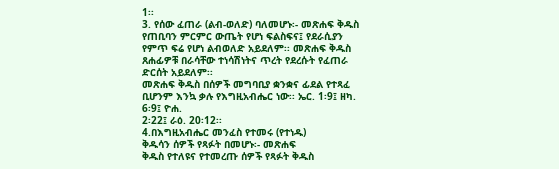1፡፡
3. የሰው ፈጠራ (ልብ-ወለድ) ባለመሆኑ፡- መጽሐፍ ቅዱስ የጠቢባን ምርምር ውጤት የሆነ ፍልስፍና፤ የደራሲያን
የምጥ ፍሬ የሆነ ልብወለድ አይደለም፡፡ መጽሐፍ ቅዱስ ጸሐፊዎቹ በራሳቸው ተነሳሽነትና ጥረት የደረሱት የፈጠራ ድርሰት አይደለም፡፡
መጽሐፍ ቅዱስ በሰዎች መግባቢያ ቋንቋና ፊደል የተጻፈ ቢሆንም እንኳ ቃሉ የእግዚአብሔር ነው፡፡ ኤር. 1፡9፤ ዘካ. 6፡9፤ ዮሐ.
2፡22፤ ራዕ. 20፡12፡፡
4.በእግዚአብሔር መንፈስ የተመሩ (የተነዱ)
ቅዱሳን ሰዎች የጻፉት በመሆኑ፡- መጽሐፍ
ቅዱስ የተለዩና የተመረጡ ሰዎች የጻፉት ቅዱስ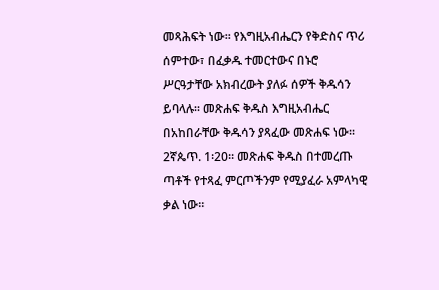መጻሕፍት ነው፡፡ የእግዚአብሔርን የቅድስና ጥሪ ሰምተው፣ በፈቃዱ ተመርተውና በኑሮ
ሥርዓታቸው አክብረውት ያለፉ ሰዎች ቅዱሳን ይባላሉ፡፡ መጽሐፍ ቅዱስ እግዚአብሔር በአከበራቸው ቅዱሳን ያጻፈው መጽሐፍ ነው፡፡
2ኛጴጥ. 1፡20፡፡ መጽሐፍ ቅዱስ በተመረጡ ጣቶች የተጻፈ ምርጦችንም የሚያፈራ አምላካዊ ቃል ነው፡፡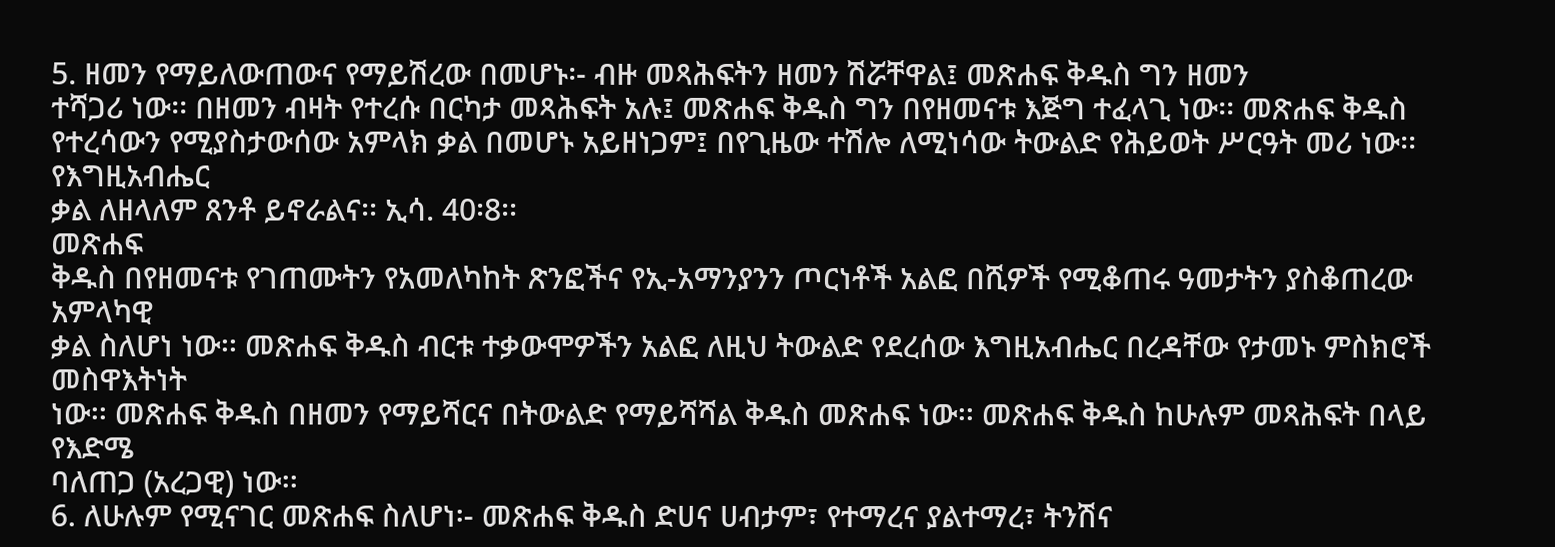5. ዘመን የማይለውጠውና የማይሽረው በመሆኑ፡- ብዙ መጻሕፍትን ዘመን ሽሯቸዋል፤ መጽሐፍ ቅዱስ ግን ዘመን
ተሻጋሪ ነው፡፡ በዘመን ብዛት የተረሱ በርካታ መጻሕፍት አሉ፤ መጽሐፍ ቅዱስ ግን በየዘመናቱ እጅግ ተፈላጊ ነው፡፡ መጽሐፍ ቅዱስ
የተረሳውን የሚያስታውሰው አምላክ ቃል በመሆኑ አይዘነጋም፤ በየጊዜው ተሽሎ ለሚነሳው ትውልድ የሕይወት ሥርዓት መሪ ነው፡፡ የእግዚአብሔር
ቃል ለዘላለም ጸንቶ ይኖራልና፡፡ ኢሳ. 40፡8፡፡
መጽሐፍ
ቅዱስ በየዘመናቱ የገጠሙትን የአመለካከት ጽንፎችና የኢ-አማንያንን ጦርነቶች አልፎ በሺዎች የሚቆጠሩ ዓመታትን ያስቆጠረው አምላካዊ
ቃል ስለሆነ ነው፡፡ መጽሐፍ ቅዱስ ብርቱ ተቃውሞዎችን አልፎ ለዚህ ትውልድ የደረሰው እግዚአብሔር በረዳቸው የታመኑ ምስክሮች መስዋእትነት
ነው፡፡ መጽሐፍ ቅዱስ በዘመን የማይሻርና በትውልድ የማይሻሻል ቅዱስ መጽሐፍ ነው፡፡ መጽሐፍ ቅዱስ ከሁሉም መጻሕፍት በላይ የእድሜ
ባለጠጋ (አረጋዊ) ነው፡፡
6. ለሁሉም የሚናገር መጽሐፍ ስለሆነ፡- መጽሐፍ ቅዱስ ድሀና ሀብታም፣ የተማረና ያልተማረ፣ ትንሽና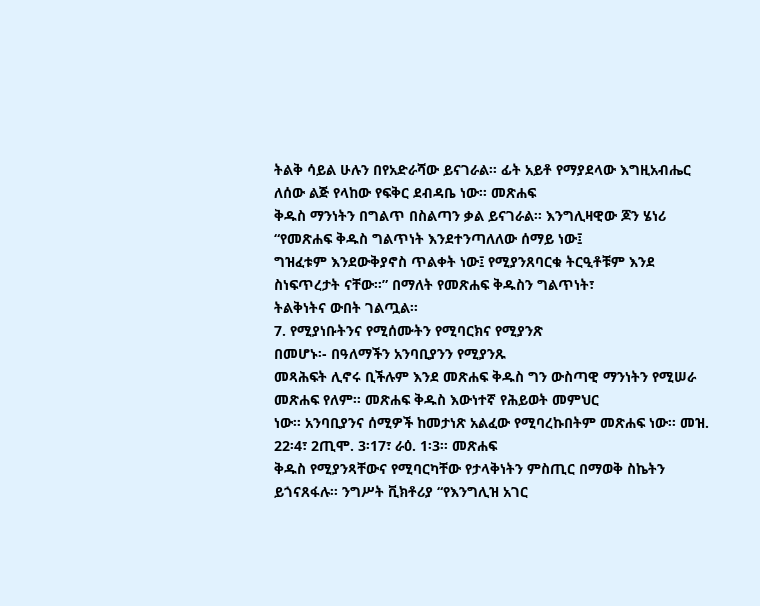ትልቅ ሳይል ሁሉን በየአድራሻው ይናገራል፡፡ ፊት አይቶ የማያደላው እግዚአብሔር ለሰው ልጅ የላከው የፍቅር ደብዳቤ ነው፡፡ መጽሐፍ
ቅዱስ ማንነትን በግልጥ በስልጣን ቃል ይናገራል፡፡ እንግሊዛዊው ጆን ሄነሪ “የመጽሐፍ ቅዱስ ግልጥነት እንደተንጣለለው ሰማይ ነው፤
ግዝፈቱም እንደውቅያኖስ ጥልቀት ነው፤ የሚያንጸባርቁ ትርዒቶቹም እንደ ስነፍጥረታት ናቸው፡፡” በማለት የመጽሐፍ ቅዱስን ግልጥነት፣
ትልቅነትና ውበት ገልጧል፡፡
7. የሚያነቡትንና የሚሰሙትን የሚባርክና የሚያንጽ
በመሆኑ፡- በዓለማችን አንባቢያንን የሚያንጹ
መጻሕፍት ሊኖሩ ቢችሉም እንደ መጽሐፍ ቅዱስ ግን ውስጣዊ ማንነትን የሚሠራ መጽሐፍ የለም፡፡ መጽሐፍ ቅዱስ እውነተኛ የሕይወት መምህር
ነው፡፡ አንባቢያንና ሰሚዎች ከመታነጽ አልፈው የሚባረኩበትም መጽሐፍ ነው፡፡ መዝ. 22፡4፣ 2ጢሞ. 3፡17፣ ራዕ. 1፡3፡፡ መጽሐፍ
ቅዱስ የሚያንጻቸውና የሚባርካቸው የታላቅነትን ምስጢር በማወቅ ስኬትን ይጎናጸፋሉ፡፡ ንግሥት ቪክቶሪያ “የእንግሊዝ አገር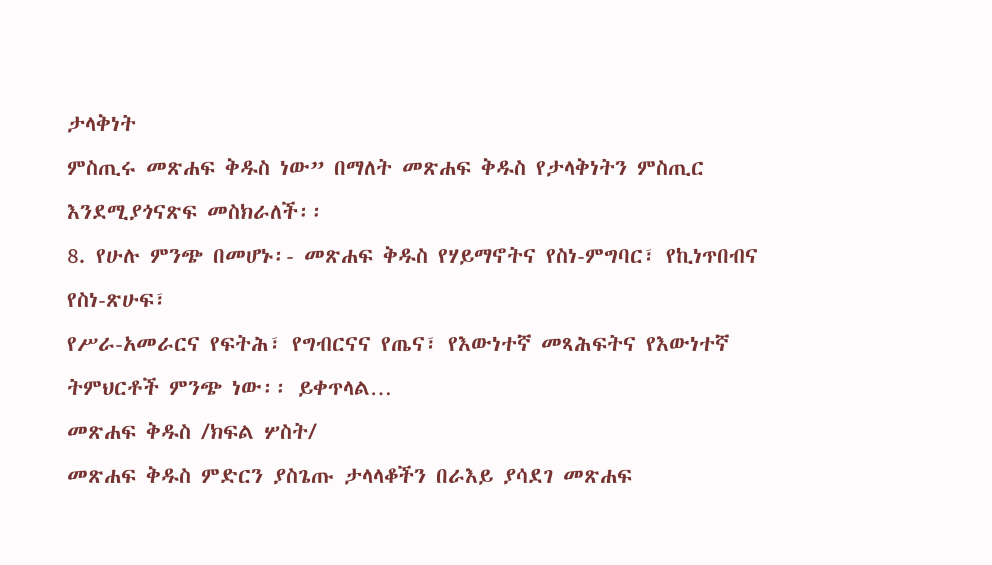ታላቅነት
ምስጢሩ መጽሐፍ ቅዱስ ነው” በማለት መጽሐፍ ቅዱስ የታላቅነትን ምስጢር እንደሚያጎናጽፍ መስክራለች፡፡
8. የሁሉ ምንጭ በመሆኑ፡- መጽሐፍ ቅዱስ የሃይማኖትና የስነ-ምግባር፣ የኪነጥበብና የስነ-ጽሁፍ፣
የሥራ-አመራርና የፍትሕ፣ የግብርናና የጤና፣ የእውነተኛ መጻሕፍትና የእውነተኛ ትምህርቶች ምንጭ ነው፡፡ ይቀጥላል…
መጽሐፍ ቅዱስ /ክፍል ሦስት/
መጽሐፍ ቅዱስ ምድርን ያስጌጡ ታላላቆችን በራእይ ያሳደገ መጽሐፍ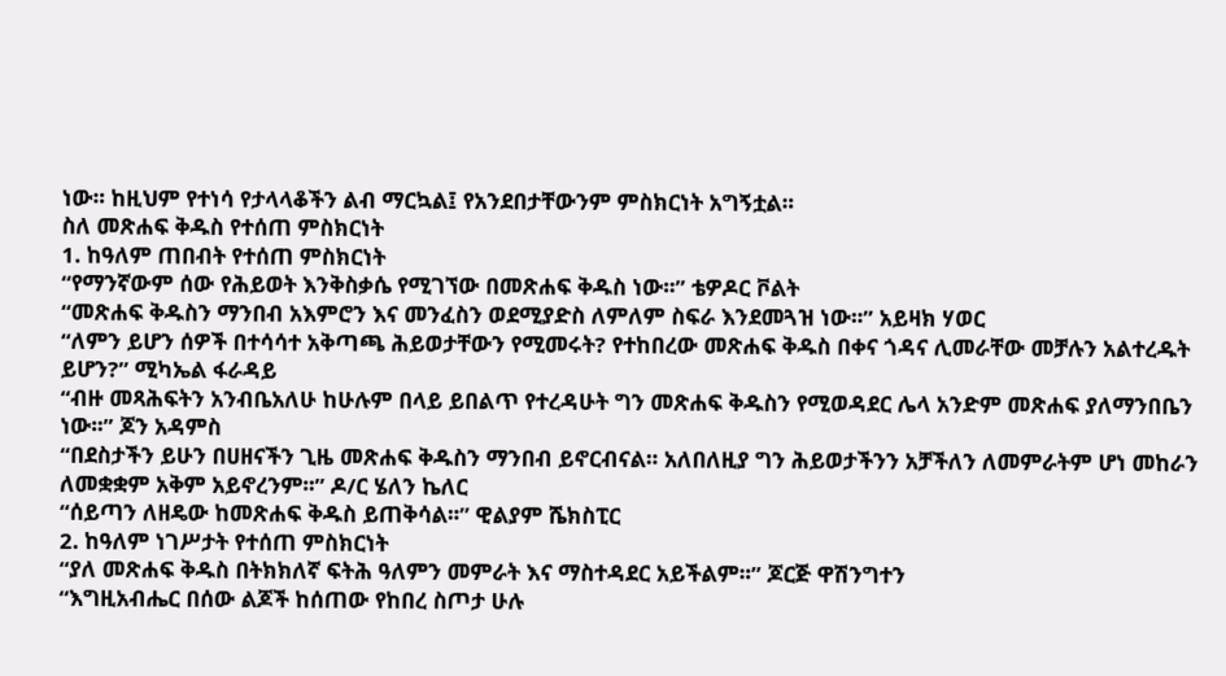ነው፡፡ ከዚህም የተነሳ የታላላቆችን ልብ ማርኳል፤ የአንደበታቸውንም ምስክርነት አግኝቷል፡፡
ስለ መጽሐፍ ቅዱስ የተሰጠ ምስክርነት
1. ከዓለም ጠበብት የተሰጠ ምስክርነት
“የማንኛውም ሰው የሕይወት እንቅስቃሴ የሚገኘው በመጽሐፍ ቅዱስ ነው፡፡” ቴዎዶር ቮልት
“መጽሐፍ ቅዱስን ማንበብ አእምሮን እና መንፈስን ወደሚያድስ ለምለም ስፍራ እንደመጓዝ ነው፡፡” አይዛክ ሃወር
“ለምን ይሆን ሰዎች በተሳሳተ አቅጣጫ ሕይወታቸውን የሚመሩት? የተከበረው መጽሐፍ ቅዱስ በቀና ጎዳና ሊመራቸው መቻሉን አልተረዱት ይሆን?” ሚካኤል ፋራዳይ
“ብዙ መጻሕፍትን አንብቤአለሁ ከሁሉም በላይ ይበልጥ የተረዳሁት ግን መጽሐፍ ቅዱስን የሚወዳደር ሌላ አንድም መጽሐፍ ያለማንበቤን ነው፡፡” ጆን አዳምስ
“በደስታችን ይሁን በሀዘናችን ጊዜ መጽሐፍ ቅዱስን ማንበብ ይኖርብናል፡፡ አለበለዚያ ግን ሕይወታችንን አቻችለን ለመምራትም ሆነ መከራን ለመቋቋም አቅም አይኖረንም፡፡” ዶ/ር ሄለን ኬለር
“ሰይጣን ለዘዴው ከመጽሐፍ ቅዱስ ይጠቅሳል፡፡” ዊልያም ሼክስፒር
2. ከዓለም ነገሥታት የተሰጠ ምስክርነት
“ያለ መጽሐፍ ቅዱስ በትክክለኛ ፍትሕ ዓለምን መምራት እና ማስተዳደር አይችልም፡፡” ጆርጅ ዋሽንግተን
“እግዚአብሔር በሰው ልጆች ከሰጠው የከበረ ስጦታ ሁሉ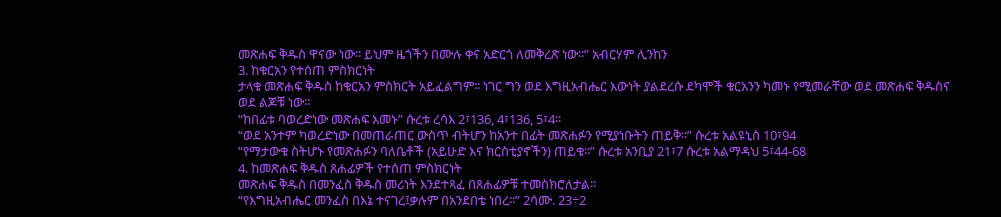መጽሐፍ ቅዱስ ዋናው ነው፡፡ ይህም ዜጎችን በሙሉ ቀና አድርጎ ለመቅረጽ ነው፡፡” አብርሃም ሊንከን
3. ከቁርአን የተሰጠ ምስክርነት
ታላቁ መጽሐፍ ቅዱስ ከቁርአን ምስክርት አይፈልግም፡፡ ነገር ግን ወደ እግዚአብሔር እውነት ያልደረሱ ደካሞች ቁርአንን ካመኑ የሚመራቸው ወደ መጽሐፍ ቅዱስና ወደ ልጆቹ ነው፡፡
“ከበፊቱ ባወረድነው መጽሐፍ እመኑ” ሱረቱ ረሳእ 2፣136, 4፣136, 5፣4፡፡
“ወደ አንተም ካወረድነው በመጠራጠር ውስጥ ብትሆን ከአንተ በፊት መጽሐፉን የሚያነቡትን ጠይቅ፡፡” ሱረቱ አልዩኒስ 10፣94
“የማታውቁ ስትሆኑ የመጽሐፉን ባለቤቶች (አይሁድ እና ክርስቲያኖችን) ጠይቁ፡፡” ሱረቱ አንቢያ 21፣7 ሱረቱ አልማዳህ 5፣44-68
4. ከመጽሐፍ ቅዱስ ጸሐፊዎች የተሰጠ ምስክርነት
መጽሐፍ ቅዱስ በመንፈስ ቅዱስ መሪነት እንደተጻፈ በጸሐፊዎቹ ተመስክሮለታል፡፡
“የእግዚአብሔር መንፈስ በእኔ ተናገረ፤ቃሉም በአንደበቴ ነበረ፡፡” 2ሳሙ. 23÷2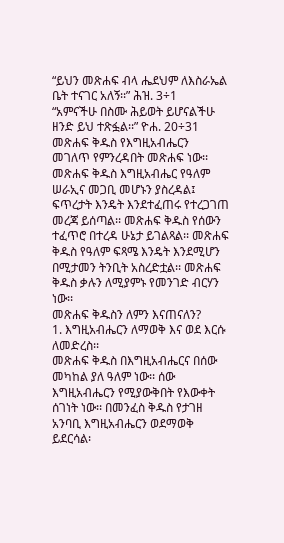“ይህን መጽሐፍ ብላ ሔደህም ለእስራኤል ቤት ተናገር አለኝ፡፡” ሕዝ. 3÷1
“አምናችሁ በስሙ ሕይወት ይሆናልችሁ ዘንድ ይህ ተጽፏል፡፡” ዮሐ. 20÷31
መጽሐፍ ቅዱስ የእግዚአብሔርን መገለጥ የምንረዳበት መጽሐፍ ነው፡፡ መጽሐፍ ቅዱስ እግዚአብሔር የዓለም ሠራኢና መጋቢ መሆኑን ያስረዳል፤ ፍጥረታት እንዴት እንደተፈጠሩ የተረጋገጠ መረጃ ይሰጣል፡፡ መጽሐፍ ቅዱስ የሰውን ተፈጥሮ በተረዳ ሁኔታ ይገልጻል፡፡ መጽሐፍ ቅዱስ የዓለም ፍጻሜ እንዴት እንደሚሆን በሚታመን ትንቢት አስረድቷል፡፡ መጽሐፍ ቅዱስ ቃሉን ለሚያምኑ የመንገድ ብርሃን ነው፡፡
መጽሐፍ ቅዱስን ለምን እናጠናለን?
1. እግዚአብሔርን ለማወቅ እና ወደ እርሱ ለመድረስ፡፡
መጽሐፍ ቅዱስ በእግዚአብሔርና በሰው መካከል ያለ ዓለም ነው፡፡ ሰው እግዚአብሔርን የሚያውቅበት የእውቀት ሰገነት ነው፡፡ በመንፈስ ቅዱስ የታገዘ አንባቢ እግዚአብሔርን ወደማወቅ ይደርሳል፡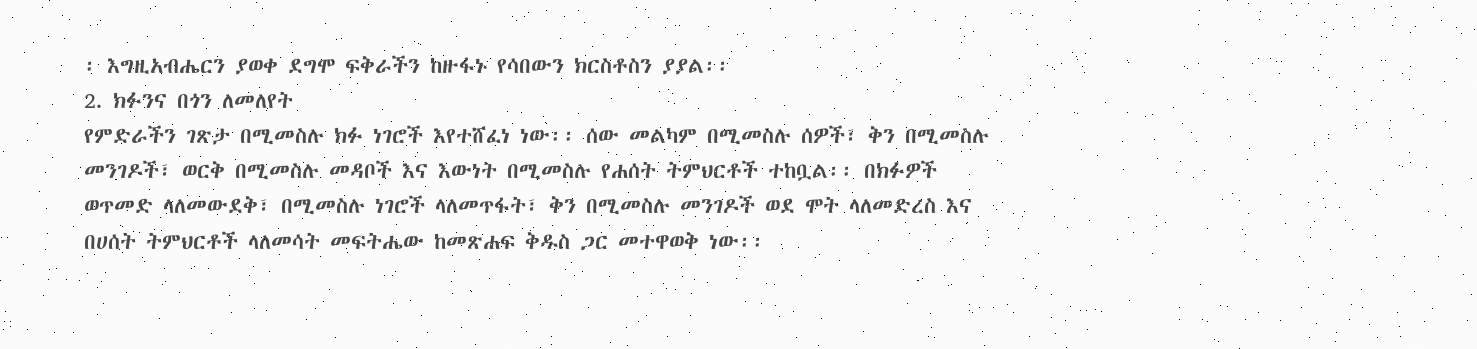፡ እግዚአብሔርን ያወቀ ደግሞ ፍቅራችን ከዙፋኑ የሳበውን ክርስቶስን ያያል፡፡
2. ክፉንና በጎን ለመለየት
የምድራችን ገጽታ በሚመስሉ ክፉ ነገሮች እየተሸፈነ ነው፡፡ ሰው መልካም በሚመስሉ ሰዎች፣ ቅን በሚመስሉ መንገዶች፣ ወርቅ በሚመስሉ መዳቦች እና እውነት በሚመስሉ የሐሰት ትምህርቶች ተከቧል፡፡ በክፉዎች ወጥመድ ላለመውደቅ፣ በሚመስሉ ነገሮች ላለመጥፋት፣ ቅን በሚመስሉ መንገዶች ወደ ሞት ላለመድረስ እና በሀሰት ትምህርቶች ላለመሳት መፍትሔው ከመጽሐፍ ቅዱስ ጋር መተዋወቅ ነው፡፡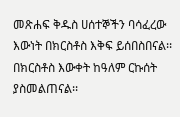መጽሐፍ ቅዱስ ሀሰተኞችን ባሳፈረው እውነት በክርስቶስ እቅፍ ይሰበስበናል፡፡ በክርስቶስ እውቀት ከዓለም ርኩሰት ያስመልጠናል፡፡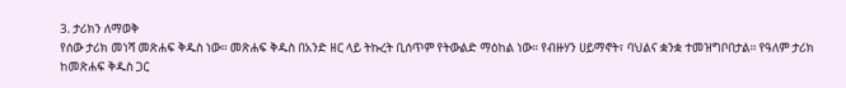3. ታሪክን ለማወቅ
የሰው ታሪክ መነሻ መጽሐፍ ቅዱስ ነው፡፡ መጽሐፍ ቅዱስ በአንድ ዘር ላይ ትኩረት ቢሰጥም የትውልድ ማዕከል ነው፡፡ የብዙሃን ሀይማኖት፣ ባህልና ቋንቋ ተመዝግቦበታል፡፡ የዓለም ታሪክ ከመጽሐፍ ቅዱስ ጋር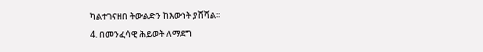ካልተገናዘበ ትውልድን ከእውነት ያሸሻል፡፡
4. በመንፈሳዊ ሕይወት ለማደግ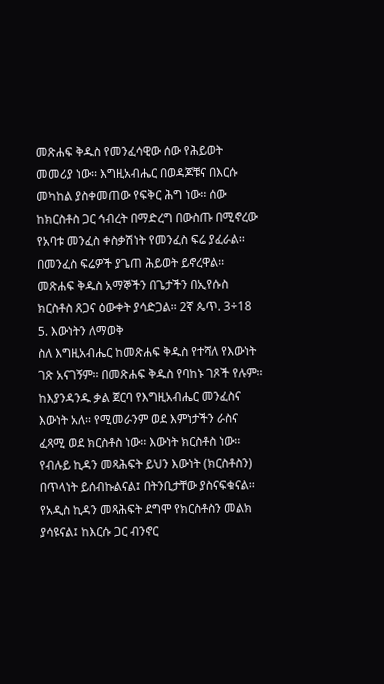መጽሐፍ ቅዱስ የመንፈሳዊው ሰው የሕይወት መመሪያ ነው፡፡ እግዚአብሔር በወዳጆቹና በእርሱ መካከል ያስቀመጠው የፍቅር ሕግ ነው፡፡ ሰው ከክርስቶስ ጋር ኅብረት በማድረግ በውስጡ በሚኖረው የአባቱ መንፈስ ቀስቃሽነት የመንፈስ ፍሬ ያፈራል፡፡ በመንፈስ ፍሬዎች ያጌጠ ሕይወት ይኖረዋል፡፡ መጽሐፍ ቅዱስ አማኞችን በጌታችን በኢየሱስ ክርስቶስ ጸጋና ዕውቀት ያሳድጋል፡፡ 2ኛ ጴጥ. 3÷18
5. እውነትን ለማወቅ
ስለ እግዚአብሔር ከመጽሐፍ ቅዱስ የተሻለ የእውነት ገጽ አናገኝም፡፡ በመጽሐፍ ቅዱስ የባከኑ ገጾች የሉም፡፡ ከእያንዳንዱ ቃል ጀርባ የእግዚአብሔር መንፈስና እውነት አለ፡፡ የሚመራንም ወደ እምነታችን ራስና ፈጻሚ ወደ ክርስቶስ ነው፡፡ እውነት ክርስቶስ ነው፡፡ የብሉይ ኪዳን መጻሕፍት ይህን እውነት (ክርስቶስን) በጥላነት ይሰብኩልናል፤ በትንቢታቸው ያስናፍቁናል፡፡ የአዲስ ኪዳን መጻሕፍት ደግሞ የክርስቶስን መልክ ያሳዩናል፤ ከእርሱ ጋር ብንኖር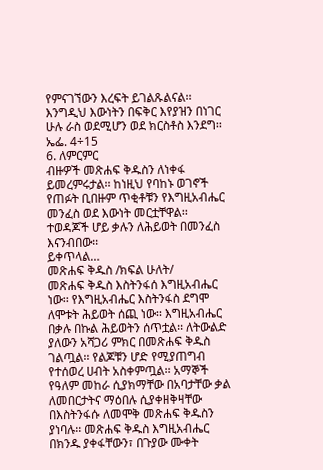የምናገኘውን እረፍት ይገልጹልናል፡፡ እንግዲህ እውነትን በፍቅር እየያዝን በነገር ሁሉ ራስ ወደሚሆን ወደ ክርስቶስ እንደግ፡፡ ኤፌ. 4÷15
6. ለምርምር
ብዙዎች መጽሐፍ ቅዱስን ለነቀፋ ይመረምሩታል፡፡ ከነዚህ የባከኑ ወገኖች የጠፉት ቢበዙም ጥቂቶቹን የእግዚአብሔር መንፈስ ወደ እውነት መርቷቸዋል፡፡ ተወዳጆች ሆይ ቃሉን ለሕይወት በመንፈስ እናንብበው፡፡
ይቀጥላል…
መጽሐፍ ቅዱስ /ክፍል ሁለት/
መጽሐፍ ቅዱስ እስትንፋሰ እግዚአብሔር ነው፡፡ የእግዚአብሔር እስትንፋስ ደግሞ ለሞቱት ሕይወት ሰጪ ነው፡፡ እግዚአብሔር በቃሉ በኩል ሕይወትን ሰጥቷል፡፡ ለትውልድ ያለውን አሻጋሪ ምክር በመጽሐፍ ቅዱስ ገልጧል፡፡ የልጆቹን ሆድ የሚያጠግብ የተሰወረ ሀብት አስቀምጧል፡፡ አማኞች የዓለም መከራ ሲያክማቸው በአባታቸው ቃል ለመበርታትና ማዕበሉ ሲያቀዘቅዛቸው በእስትንፋሱ ለመሞቅ መጽሐፍ ቅዱስን ያነባሉ፡፡ መጽሐፍ ቅዱስ እግዚአብሔር በክንዱ ያቀፋቸውን፣ በጉያው ሙቀት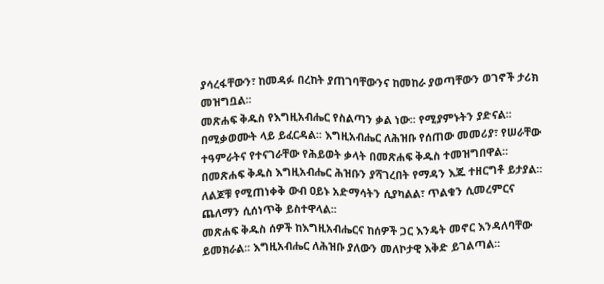ያሳረፋቸውን፣ ከመዳፉ በረከት ያጠገባቸውንና ከመከራ ያወጣቸውን ወገኖች ታሪክ መዝግቧል፡፡
መጽሐፍ ቅዱስ የእግዚአብሔር የስልጣን ቃል ነው፡፡ የሚያምኑትን ያድናል፡፡ በሚቃወሙት ላይ ይፈርዳል፡፡ እግዚአብሔር ለሕዝቡ የሰጠው መመሪያ፣ የሠራቸው ተዓምራትና የተናገራቸው የሕይወት ቃላት በመጽሐፍ ቅዱስ ተመዝግበዋል፡፡ በመጽሐፍ ቅዱስ እግዚአብሔር ሕዝቡን ያሻገረበት የማዳን እጁ ተዘርግቶ ይታያል፡፡ ለልጆቹ የሚጠነቀቅ ውብ ዐይኑ አድማሳትን ሲያካልል፣ ጥልቁን ሲመረምርና ጨለማን ሲሰነጥቅ ይስተዋላል፡፡
መጽሐፍ ቅዱስ ሰዎች ከእግዚአብሔርና ከሰዎች ጋር እንዴት መኖር እንዳለባቸው ይመክራል፡፡ እግዚአብሔር ለሕዝቡ ያለውን መለኮታዊ እቅድ ይገልጣል፡፡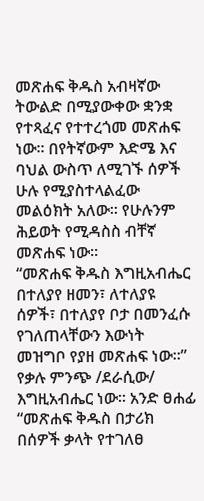መጽሐፍ ቅዱስ አብዛኛው ትውልድ በሚያውቀው ቋንቋ የተጻፈና የተተረጎመ መጽሐፍ ነው፡፡ በየትኛውም እድሜ እና ባህል ውስጥ ለሚገኙ ሰዎች ሁሉ የሚያስተላልፈው መልዕክት አለው፡፡ የሁሉንም ሕይወት የሚዳስስ ብቸኛ መጽሐፍ ነው፡፡
“መጽሐፍ ቅዱስ እግዚአብሔር በተለያየ ዘመን፣ ለተለያዩ ሰዎች፣ በተለያየ ቦታ በመንፈሱ የገለጠላቸውን እውነት መዝግቦ የያዘ መጽሐፍ ነው፡፡” የቃሉ ምንጭ /ደራሲው/ እግዚአብሔር ነው፡፡ አንድ ፀሐፊ “መጽሐፍ ቅዱስ በታሪክ በሰዎች ቃላት የተገለፀ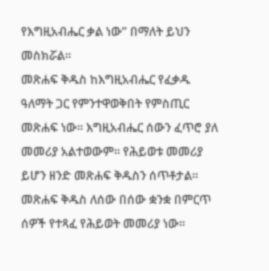የእግዚአብሔር ቃል ነው” በማለት ይህን መስክሯል፡፡
መጽሐፍ ቅዱስ ከእግዚአብሔር የፈቃዱ ዓለማት ጋር የምንተዋወቅበት የምስጢር መጽሐፍ ነው፡፡ እግዚአብሔር ሰውን ፈጥሮ ያለ መመሪያ አልተወውም፡፡ የሕይወቱ መመሪያ ይሆን ዘንድ መጽሐፍ ቅዱስን ሰጥቶታል፡፡ መጽሐፍ ቅዱስ ለሰው በሰው ቋንቋ በምርጥ ሰዎች የተጻፈ የሕይወት መመሪያ ነው፡፡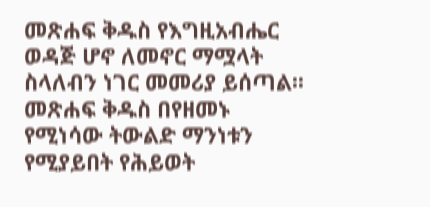መጽሐፍ ቅዱስ የእግዚአብሔር ወዳጅ ሆኖ ለመኖር ማሟላት ስላለብን ነገር መመሪያ ይሰጣል፡፡ መጽሐፍ ቅዱስ በየዘመኑ የሚነሳው ትውልድ ማንነቱን የሚያይበት የሕይወት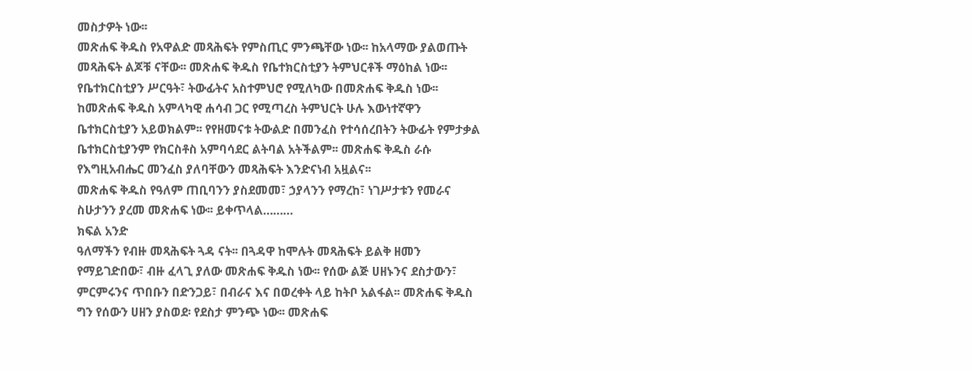መስታዎት ነው፡፡
መጽሐፍ ቅዱስ የአዋልድ መጻሕፍት የምስጢር ምንጫቸው ነው፡፡ ከአላማው ያልወጡት መጻሕፍት ልጆቹ ናቸው፡፡ መጽሐፍ ቅዱስ የቤተክርስቲያን ትምህርቶች ማዕከል ነው፡፡ የቤተክርስቲያን ሥርዓት፣ ትውፊትና አስተምህሮ የሚለካው በመጽሐፍ ቅዱስ ነው፡፡ ከመጽሐፍ ቅዱስ አምላካዊ ሐሳብ ጋር የሚጣረስ ትምህርት ሁሉ እውነተኛዋን ቤተክርስቲያን አይወክልም፡፡ የየዘመናቱ ትውልድ በመንፈስ የተሳሰረበትን ትውፊት የምታቃል ቤተክርስቲያንም የክርስቶስ አምባሳደር ልትባል አትችልም፡፡ መጽሐፍ ቅዱስ ራሱ የእግዚአብሔር መንፈስ ያለባቸውን መጻሕፍት እንድናነብ አዟልና፡፡
መጽሐፍ ቅዱስ የዓለም ጠቢባንን ያስደመመ፣ ኃያላንን የማረከ፣ ነገሥታቱን የመራና ስሁታንን ያረመ መጽሐፍ ነው፡፡ ይቀጥላል………
ክፍል አንድ
ዓለማችን የብዙ መጻሕፍት ጓዳ ናት፡፡ በጓዳዋ ከሞሉት መጻሕፍት ይልቅ ዘመን የማይገድበው፣ ብዙ ፈላጊ ያለው መጽሐፍ ቅዱስ ነው፡፡ የሰው ልጅ ሀዘኑንና ደስታውን፣ ምርምሩንና ጥበቡን በድንጋይ፣ በብራና እና በወረቀት ላይ ከትቦ አልፋል፡፡ መጽሐፍ ቅዱስ ግን የሰውን ሀዘን ያስወደ፡ የደስታ ምንጭ ነው፡፡ መጽሐፍ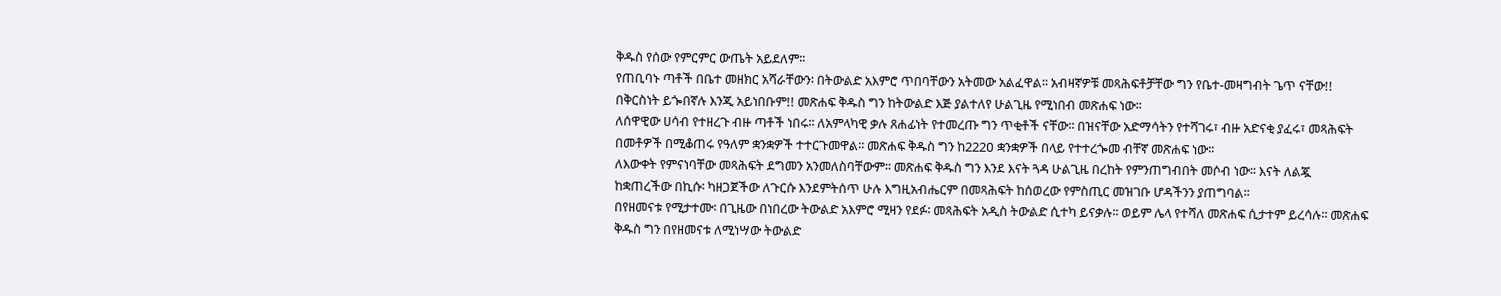ቅዱስ የሰው የምርምር ውጤት አይደለም፡፡
የጠቢባኑ ጣቶች በቤተ መዘክር አሻራቸውን፡ በትውልድ አእምሮ ጥበባቸውን አትመው አልፈዋል፡፡ አብዛኛዎቹ መጻሕፍቶቻቸው ግን የቤተ-መዛግብት ጌጥ ናቸው!! በቅርስነት ይጐበኛሉ እንጂ አይነበቡም!! መጽሐፍ ቅዱስ ግን ከትውልድ እጅ ያልተለየ ሁልጊዜ የሚነበብ መጽሐፍ ነው፡፡
ለሰዋዊው ሀሳብ የተዘረጉ ብዙ ጣቶች ነበሩ፡፡ ለአምላካዊ ቃሉ ጸሐፊነት የተመረጡ ግን ጥቂቶች ናቸው፡፡ በዝናቸው አድማሳትን የተሻገሩ፣ ብዙ አድናቂ ያፈሩ፣ መጻሕፍት በመቶዎች በሚቆጠሩ የዓለም ቋንቋዎች ተተርጉመዋል፡፡ መጽሐፍ ቅዱስ ግን ከ222ዐ ቋንቋዎች በላይ የተተረጐመ ብቸኛ መጽሐፍ ነው፡፡
ለእውቀት የምናነባቸው መጻሕፍት ደግመን አንመለስባቸውም፡፡ መጽሐፍ ቅዱስ ግን እንደ እናት ጓዳ ሁልጊዜ በረከት የምንጠግብበት መሶብ ነው፡፡ እናት ለልጇ ከቋጠረችው በኪሱ፡ ካዘጋጀችው ለጉርሱ እንደምትሰጥ ሁሉ እግዚአብሔርም በመጻሕፍት ከሰወረው የምስጢር መዝገቡ ሆዳችንን ያጠግባል፡፡
በየዘመናቱ የሚታተሙ፡ በጊዜው በነበረው ትውልድ አእምሮ ሚዛን የደፉ፡ መጻሕፍት አዲስ ትውልድ ሲተካ ይናቃሉ፡፡ ወይም ሌላ የተሻለ መጽሐፍ ሲታተም ይረሳሉ፡፡ መጽሐፍ ቅዱስ ግን በየዘመናቱ ለሚነሣው ትውልድ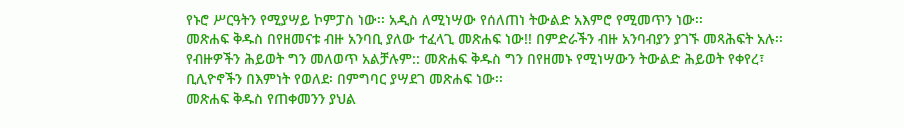የኑሮ ሥርዓትን የሚያሣይ ኮምፓስ ነው፡፡ አዲስ ለሚነሣው የሰለጠነ ትውልድ አእምሮ የሚመጥን ነው፡፡
መጽሐፍ ቅዱስ በየዘመናቱ ብዙ አንባቢ ያለው ተፈላጊ መጽሐፍ ነው!! በምድራችን ብዙ አንባብያን ያገኙ መጻሕፍት አሉ፡፡ የብዙዎችን ሕይወት ግን መለወጥ አልቻሉም:: መጽሐፍ ቅዱስ ግን በየዘመኑ የሚነሣውን ትውልድ ሕይወት የቀየረ፣ ቢሊዮኖችን በእምነት የወለደ፡ በምግባር ያሣደገ መጽሐፍ ነው፡፡
መጽሐፍ ቅዱስ የጠቀመንን ያህል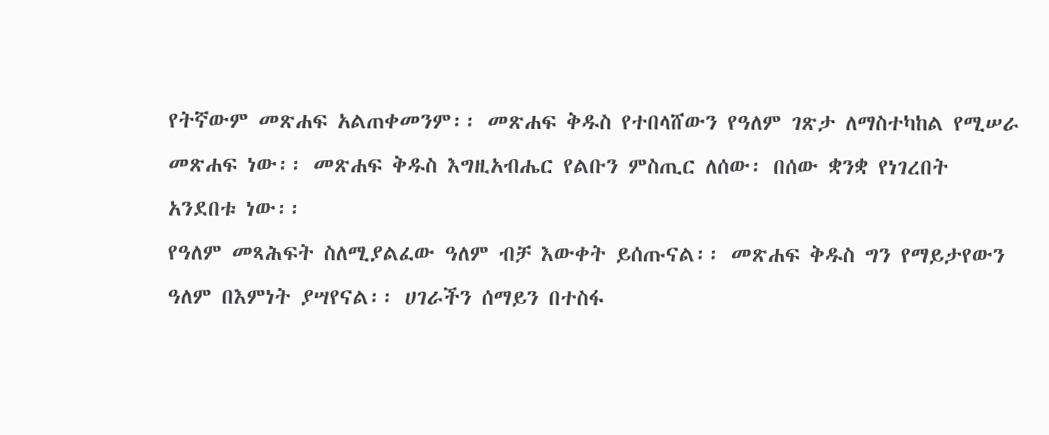የትኛውም መጽሐፍ አልጠቀመንም፡፡ መጽሐፍ ቅዱስ የተበላሸውን የዓለም ገጽታ ለማስተካከል የሚሠራ መጽሐፍ ነው፡፡ መጽሐፍ ቅዱስ እግዚአብሔር የልቡን ምስጢር ለሰው፡ በሰው ቋንቋ የነገረበት አንደበቱ ነው፡፡
የዓለም መጻሕፍት ስለሚያልፈው ዓለም ብቻ እውቀት ይሰጡናል፡፡ መጽሐፍ ቅዱስ ግን የማይታየውን ዓለም በእምነት ያሣየናል፡፡ ሀገራችን ሰማይን በተስፋ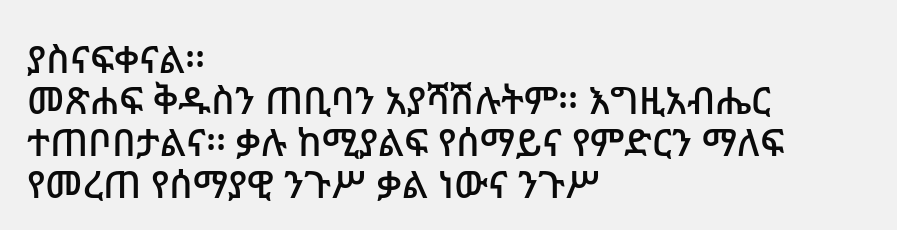ያስናፍቀናል፡፡
መጽሐፍ ቅዱስን ጠቢባን አያሻሽሉትም፡፡ እግዚአብሔር ተጠቦበታልና፡፡ ቃሉ ከሚያልፍ የሰማይና የምድርን ማለፍ የመረጠ የሰማያዊ ንጉሥ ቃል ነውና ንጉሥ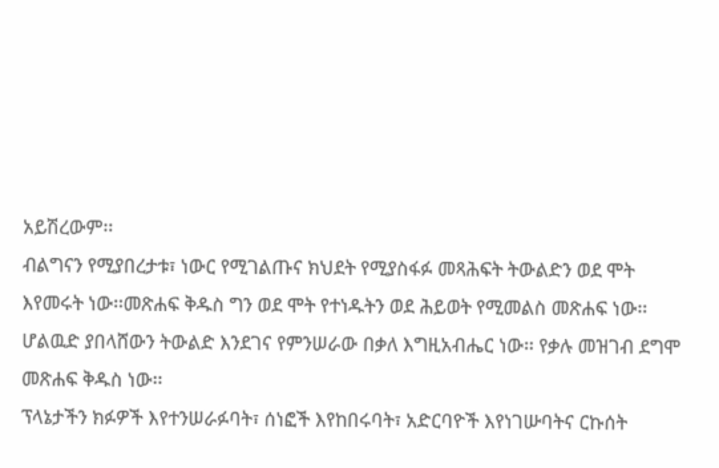አይሽረውም፡፡
ብልግናን የሚያበረታቱ፣ ነውር የሚገልጡና ክህደት የሚያስፋፉ መጻሕፍት ትውልድን ወደ ሞት እየመሩት ነው፡፡መጽሐፍ ቅዱስ ግን ወደ ሞት የተነዱትን ወደ ሕይወት የሚመልስ መጽሐፍ ነው፡፡ሆልዉድ ያበላሸውን ትውልድ እንደገና የምንሠራው በቃለ እግዚአብሔር ነው፡፡ የቃሉ መዝገብ ደግሞ መጽሐፍ ቅዱስ ነው፡፡
ፕላኔታችን ክፉዎች እየተንሠራፉባት፣ ሰነፎች እየከበሩባት፣ አድርባዮች እየነገሡባትና ርኩሰት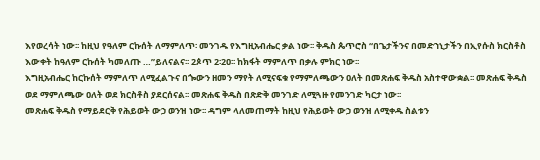እየወረሳት ነው፡፡ ከዚህ የዓለም ርኩሰት ለማምለጥ፡ መንገዱ የእግዚአብሔር ቃል ነው፡፡ ቅዱስ ጴጥሮስ “በጌታችንና በመድኀኒታችን በኢየሱስ ክርስቶስ እውቀት ከዓለም ርኩሰት ካመለጡ …”ይለናልና፡፡ 2ጶጥ 2፡2ዐ፡፡ ከክፋት ማምለጥ በቃሉ ምክር ነው፡፡
እግዚአብሔር ከርኩሰት ማምለጥ ለሚፈልጉና በጐውን ዘመን ማየት ለሚናፍቁ የማምለጫውን ዐለት በመጽሐፍ ቅዱስ አስተዋውቋል፡፡ መጽሐፍ ቅዱስ ወደ ማምለጫው ዐለት ወደ ክርስቶስ ያደርሰናል፡፡ መጽሐፍ ቅዱስ በጽድቅ መንገድ ለሚጓዙ የመንገድ ካርታ ነው፡፡
መጽሐፍ ቅዱስ የማይደርቅ የሕይወት ውኃ ወንዝ ነው፡፡ ዳግም ላለመጠማት ከዚህ የሕይወት ውኃ ወንዝ ለሚቀዱ ስልቱን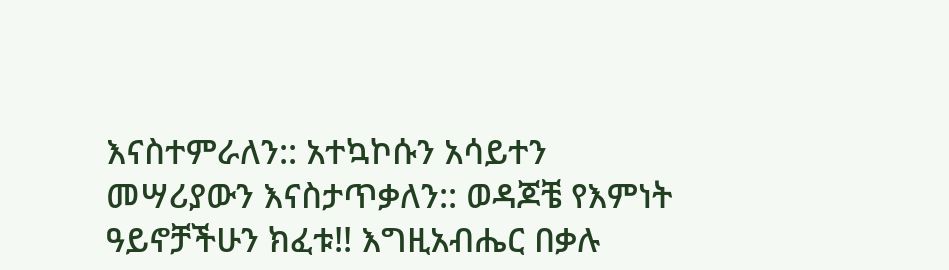እናስተምራለን:: አተኳኮሱን አሳይተን መሣሪያውን እናስታጥቃለን:: ወዳጆቼ የእምነት ዓይኖቻችሁን ክፈቱ!! እግዚአብሔር በቃሉ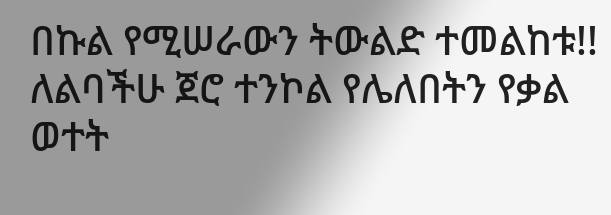በኩል የሚሠራውን ትውልድ ተመልከቱ!! ለልባችሁ ጀሮ ተንኮል የሌለበትን የቃል ወተት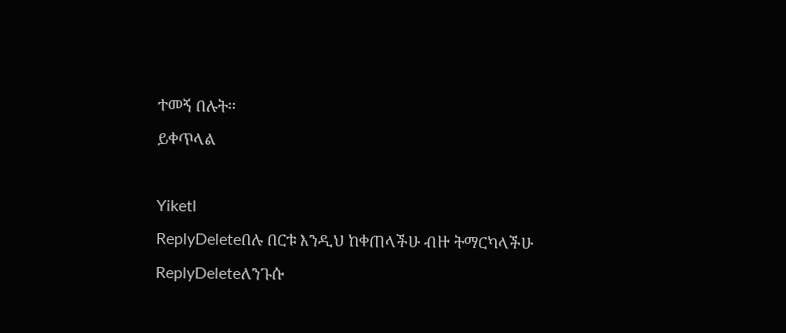ተመኝ በሉት፡፡
ይቀጥላል

Yiketl
ReplyDeleteበሉ በርቱ እንዲህ ከቀጠላችሁ ብዙ ትማርካላችሁ
ReplyDeleteለንጉሱ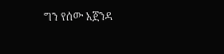ግን የሰው አጀንዳ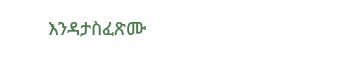እንዳታስፈጽሙ